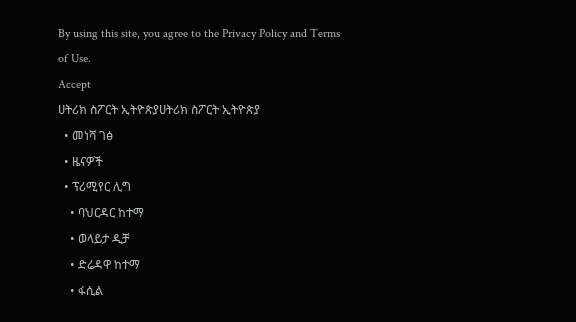By using this site, you agree to the Privacy Policy and Terms of Use.
Accept
ሀትሪክ ስፖርት ኢትዮጵያሀትሪክ ስፖርት ኢትዮጵያ
  • መነሻ ገፅ
  • ዜናዎች
  • ፕሪሚየር ሊግ
    • ባህርዳር ከተማ
    • ወላይታ ዲቻ
    • ድሬዳዋ ከተማ
    • ፋሲል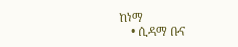ከነማ
    • ሲዳማ ቡና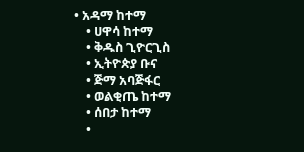• አዳማ ከተማ
    • ሀዋሳ ከተማ
    • ቅዱስ ጊዮርጊስ
    • ኢትዮጵያ ቡና
    • ጅማ አባጅፋር
    • ወልቂጤ ከተማ
    • ሰበታ ከተማ
    •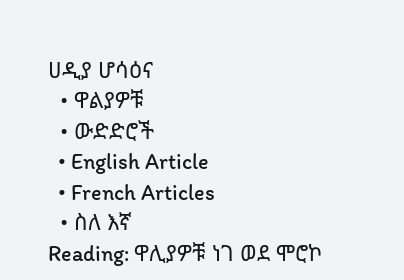ሀዲያ ሆሳዕና
  • ዋልያዎቹ
  • ውድድሮች
  • English Article
  • French Articles
  • ስለ እኛ
Reading: ዋሊያዎቹ ነገ ወደ ሞሮኮ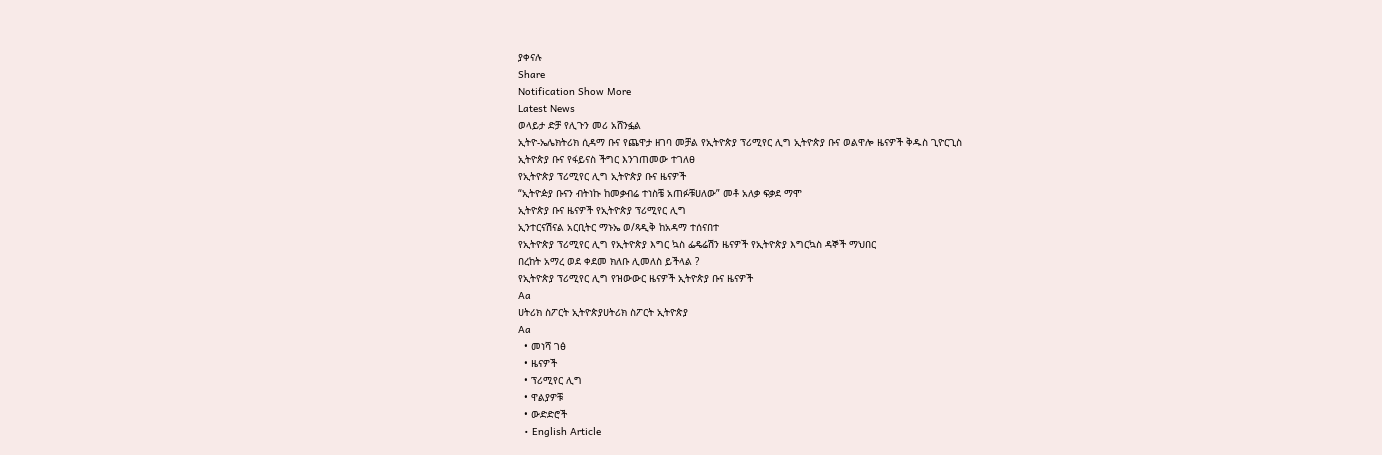ያቀናሉ
Share
Notification Show More
Latest News
ወላይታ ድቻ የሊጉን መሪ አሸንፏል
ኢትዮ-ኤሌክትሪክ ሲዳማ ቡና የጨዋታ ዘገባ መቻል የኢትዮጵያ ፕሪሚየር ሊግ ኢትዮጵያ ቡና ወልዋሎ ዜናዎች ቅዱስ ጊዮርጊስ
ኢትዮጵያ ቡና የፋይናስ ችግር እንገጠመው ተገለፀ
የኢትዮጵያ ፕሪሚየር ሊግ ኢትዮጵያ ቡና ዜናዎች
“ኢትዮዽያ ቡናን ብትነኩ ከመቃብሬ ተነስቼ አጠፉቹሀለው” መቶ አለቃ ፍቃደ ማሞ
ኢትዮጵያ ቡና ዜናዎች የኢትዮጵያ ፕሪሚየር ሊግ
ኢንተርናሽናል አርቢትር ማኑኤ ወ/ጻዲቅ ከአዳማ ተሰናበተ
የኢትዮጵያ ፕሪሚየር ሊግ የኢትዮጵያ እግር ኳስ ፌዴሬሽን ዜናዎች የኢትዮጵያ እግርኳስ ዳኞች ማህበር
በረከት አማረ ወደ ቀደመ ክለቡ ሊመለስ ይችላል ?
የኢትዮጵያ ፕሪሚየር ሊግ የዝውውር ዜናዎች ኢትዮጵያ ቡና ዜናዎች
Aa
ሀትሪክ ስፖርት ኢትዮጵያሀትሪክ ስፖርት ኢትዮጵያ
Aa
  • መነሻ ገፅ
  • ዜናዎች
  • ፕሪሚየር ሊግ
  • ዋልያዎቹ
  • ውድድሮች
  • English Article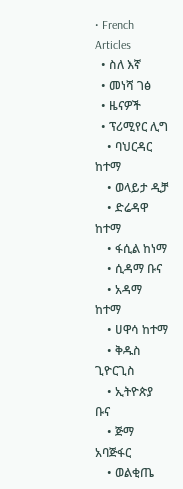• French Articles
  • ስለ እኛ
  • መነሻ ገፅ
  • ዜናዎች
  • ፕሪሚየር ሊግ
    • ባህርዳር ከተማ
    • ወላይታ ዲቻ
    • ድሬዳዋ ከተማ
    • ፋሲል ከነማ
    • ሲዳማ ቡና
    • አዳማ ከተማ
    • ሀዋሳ ከተማ
    • ቅዱስ ጊዮርጊስ
    • ኢትዮጵያ ቡና
    • ጅማ አባጅፋር
    • ወልቂጤ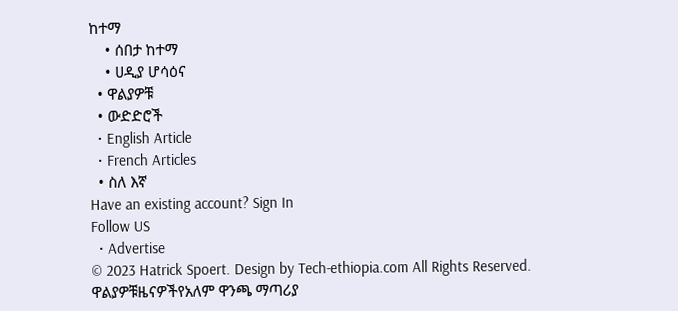ከተማ
    • ሰበታ ከተማ
    • ሀዲያ ሆሳዕና
  • ዋልያዎቹ
  • ውድድሮች
  • English Article
  • French Articles
  • ስለ እኛ
Have an existing account? Sign In
Follow US
  • Advertise
© 2023 Hatrick Spoert. Design by Tech-ethiopia.com All Rights Reserved.
ዋልያዎቹዜናዎችየአለም ዋንጫ ማጣሪያ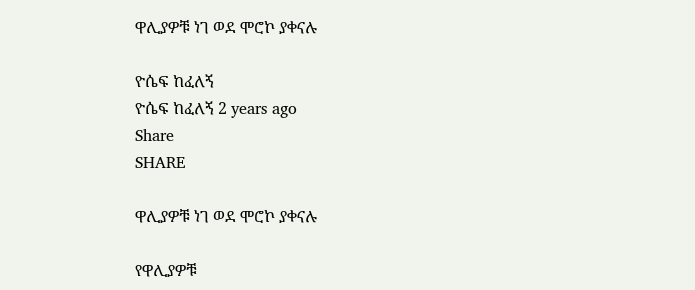ዋሊያዎቹ ነገ ወደ ሞሮኮ ያቀናሉ

ዮሴፍ ከፈለኝ
ዮሴፍ ከፈለኝ 2 years ago
Share
SHARE

ዋሊያዎቹ ነገ ወደ ሞሮኮ ያቀናሉ

የዋሊያዎቹ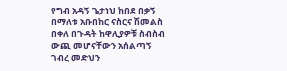የግብ አዳኝ ጌታነህ ከበደ በቃኝ በማለቱ አቡበከር ናስርና ሽመልስ በቀለ በጉዳት ከዋሊያዎቹ ስብስብ ውጪ መሆናቸውን አሰልጣኝ ገብረ መድህን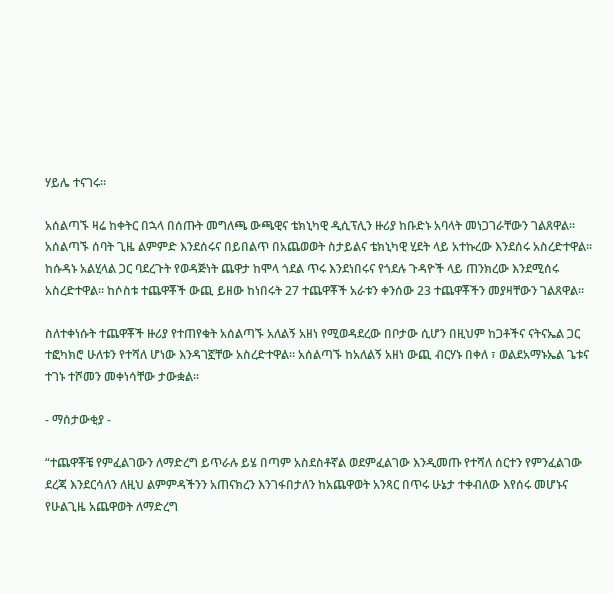ሃይሌ ተናገሩ።

አሰልጣኙ ዛሬ ከቀትር በኋላ በሰጡት መግለጫ ውጫዊና ቴክኒካዊ ዲሲፕሊን ዙሪያ ከቡድኑ አባላት መነጋገራቸውን ገልጸዋል። አሰልጣኙ ሰባት ጊዜ ልምምድ እንደሰሩና በይበልጥ በአጨወወት ስታይልና ቴክኒካዊ ሂደት ላይ አተኩረው እንደሰሩ አስረድተዋል። ከሱዳኑ አልሂላል ጋር ባደረጉት የወዳጅነት ጨዋታ ከሞላ ጎደል ጥሩ እንደነበሩና የጎደሉ ጉዳዮች ላይ ጠንክረው እንደሚሰሩ አስረድተዋል። ከሶስቱ ተጨዋቾች ውጪ ይዘው ከነበሩት 27 ተጨዋቾች አራቱን ቀንሰው 23 ተጨዋቾችን መያዛቸውን ገልጸዋል።

ስለተቀነሱት ተጨዋቾች ዙሪያ የተጠየቁት አሰልጣኙ አለልኝ አዘነ የሚወዳደረው በቦታው ሲሆን በዚህም ከጋቶችና ናትናኤል ጋር ተፎካክሮ ሁለቱን የተሻለ ሆነው እንዳገኟቸው አስረድተዋል። አሰልጣኙ ከአለልኝ አዘነ ውጪ ብርሃኑ በቀለ ፣ ወልደአማኑኤል ጌቱና ተገኑ ተሾመን መቀነሳቸው ታውቋል።

- ማሰታውቂያ -

“ተጨዋቾቼ የምፈልገውን ለማድረግ ይጥራሉ ይሄ በጣም አስደስቶኛል ወደምፈልገው እንዲመጡ የተሻለ ሰርተን የምንፈልገው ደረጃ እንደርሳለን ለዚህ ልምምዳችንን አጠናክረን እንገፋበታለን ከአጨዋወት አንጻር በጥሩ ሁኔታ ተቀብለው እየሰሩ መሆኑና የሁልጊዜ አጨዋወት ለማድረግ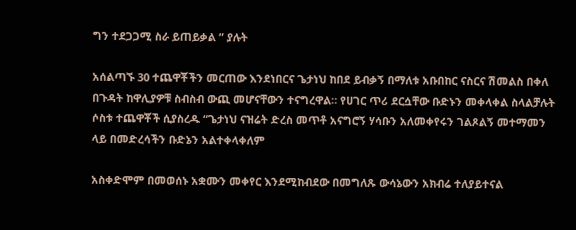ግን ተደጋጋሚ ስራ ይጠይቃል ” ያሉት

አሰልጣኙ 30 ተጨዋቾችን መርጠው እንደነበርና ጌታነህ ከበደ ይብቃኝ በማለቱ አቡበከር ናስርና ሽመልስ በቀለ በጉዳት ከዋሊያዎቹ ስብስብ ውጪ መሆናቸውን ተናግረዋል። የሀገር ጥሪ ደርሷቸው ቡድኑን መቀላቀል ስላልቻሉት ሶስቱ ተጨዋቾች ሲያስረዱ “ጌታነህ ናዝሬት ድረስ መጥቶ አናግሮኝ ሃሳቡን አለመቀየሩን ገልጾልኝ መተማመን ላይ በመድረሳችን ቡድኔን አልተቀላቀለም

አስቀድሞም በመወሰኑ አቋሙን መቀየር እንደሚከብደው በመግለጹ ውሳኔውን አክብሬ ተለያይተናል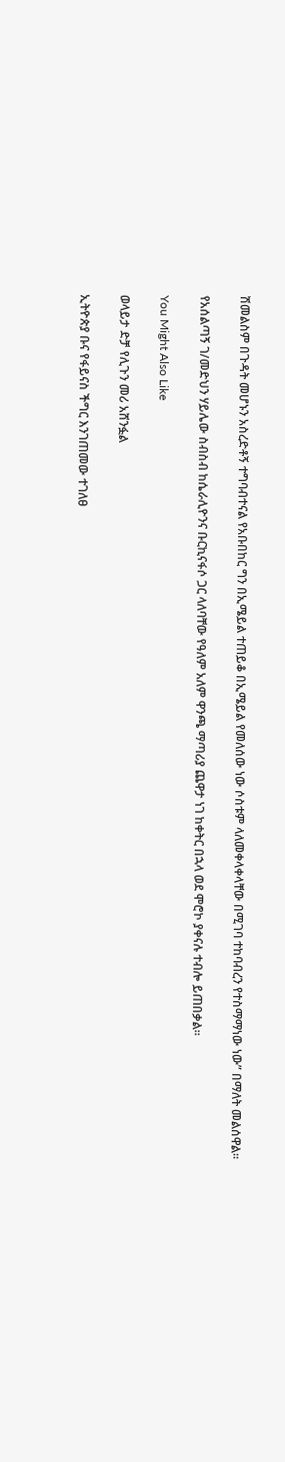ሽመልስም በጉዳት መሆኑን አስረድቶኝ ተግባብተናል የአቡበከር ግን በኢሜይል ተጠይቆ በኢሜይል የመለሰው ነው ሶስቱም ላለመቀላቀላቸው በሚገባ ተከባብረን የተስማማነው ነው” በማለት መልሰዋል።

የአሰልጣኝ ገ/መድህን ሃይሌው ስብስብ ከሴራሊዮንና ቡርኪናፋሶ ጋር ላለባቸው የዓለም አለም ዋንጫ ማጣሪያ ጨዋታ ነገ ከቀትር በኋላ ወደ ሞሮኮ ያቀናሉ ተብሎ ይጠበቃል።

You Might Also Like

ወላይታ ድቻ የሊጉን መሪ አሸንፏል

ኢትዮጵያ ቡና የፋይናስ ችግር እንገጠመው ተገለፀ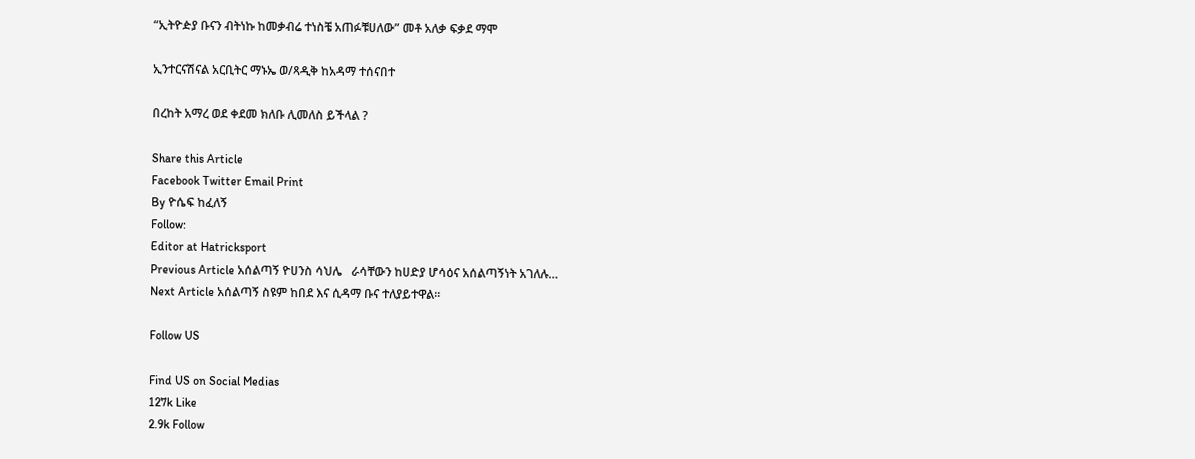“ኢትዮዽያ ቡናን ብትነኩ ከመቃብሬ ተነስቼ አጠፉቹሀለው” መቶ አለቃ ፍቃደ ማሞ

ኢንተርናሽናል አርቢትር ማኑኤ ወ/ጻዲቅ ከአዳማ ተሰናበተ

በረከት አማረ ወደ ቀደመ ክለቡ ሊመለስ ይችላል ?

Share this Article
Facebook Twitter Email Print
By ዮሴፍ ከፈለኝ
Follow:
Editor at Hatricksport
Previous Article አሰልጣኝ ዮሀንስ ሳህሌ   ራሳቸውን ከሀድያ ሆሳዕና አሰልጣኝነት አገለሉ…
Next Article አሰልጣኝ ስዩም ከበደ እና ሲዳማ ቡና ተለያይተዋል።

Follow US

Find US on Social Medias
127k Like
2.9k Follow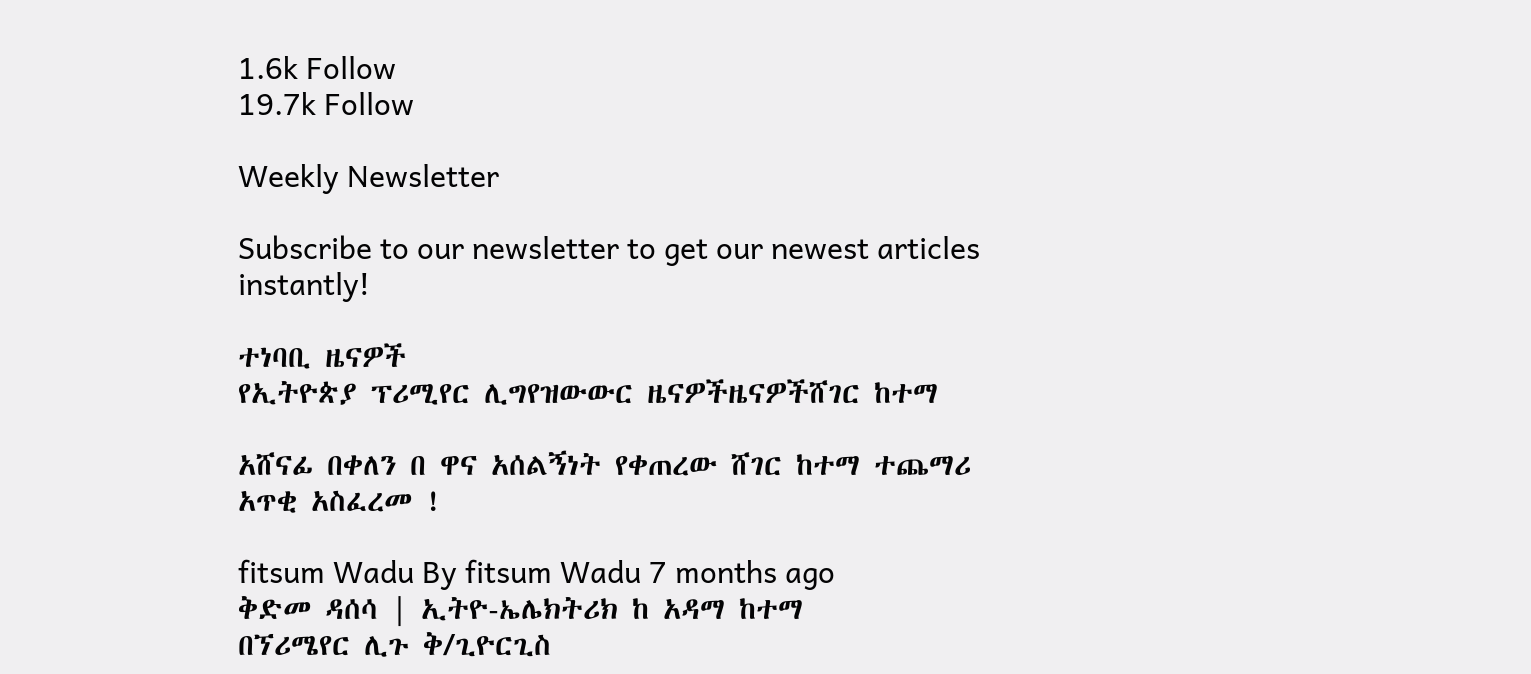1.6k Follow
19.7k Follow

Weekly Newsletter

Subscribe to our newsletter to get our newest articles instantly!

ተነባቢ ዜናዎች
የኢትዮጵያ ፕሪሚየር ሊግየዝውውር ዜናዎችዜናዎችሸገር ከተማ

አሸናፊ በቀለን በ ዋና አሰልኝነት የቀጠረው ሸገር ከተማ ተጨማሪ አጥቂ አስፈረመ !

fitsum Wadu By fitsum Wadu 7 months ago
ቅድመ ዳሰሳ | ኢትዮ-ኤሌክትሪክ ከ አዳማ ከተማ
በኘሪሜየር ሊጉ ቅ/ጊዮርጊስ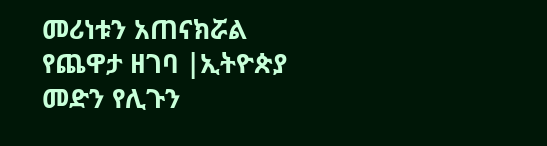መሪነቱን አጠናክሯል
የጨዋታ ዘገባ |ኢትዮጵያ መድን የሊጉን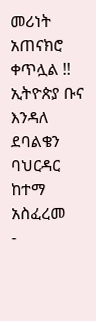መሪነት አጠናክሮ ቀጥሏል !!
ኢትዮጵያ ቡና እንዳለ ደባልቄን ባህርዳር ከተማ አስፈረመ
-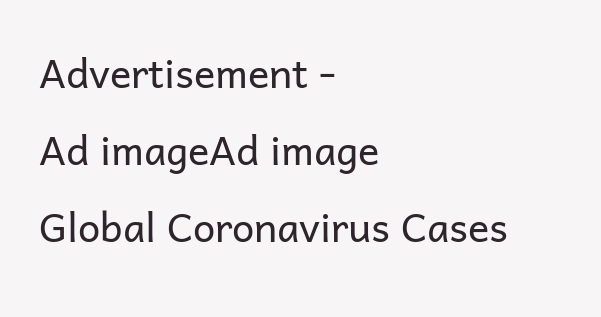Advertisement -
Ad imageAd image
Global Coronavirus Cases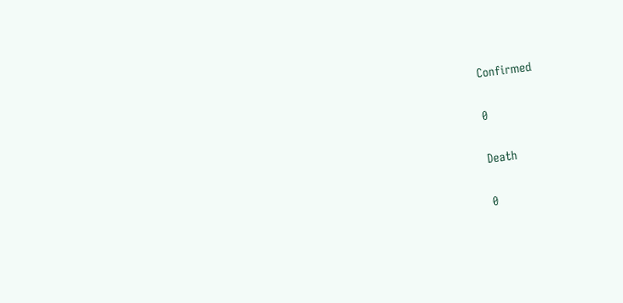Confirmed

0

Death

0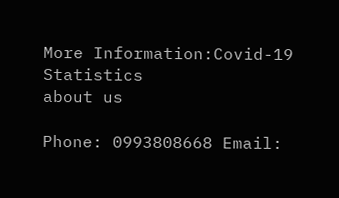More Information:Covid-19 Statistics
about us

Phone: 0993808668 Email: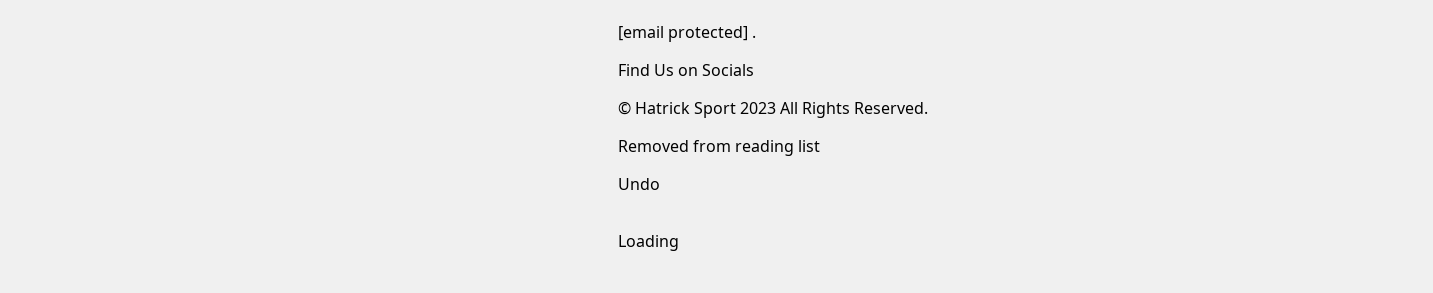[email protected] .

Find Us on Socials

© Hatrick Sport 2023 All Rights Reserved.

Removed from reading list

Undo


Loading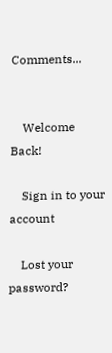Comments...


    Welcome Back!

    Sign in to your account

    Lost your password?